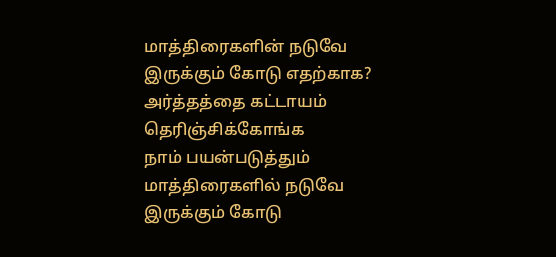மாத்திரைகளின் நடுவே இருக்கும் கோடு எதற்காக? அர்த்தத்தை கட்டாயம் தெரிஞ்சிக்கோங்க
நாம் பயன்படுத்தும் மாத்திரைகளில் நடுவே இருக்கும் கோடு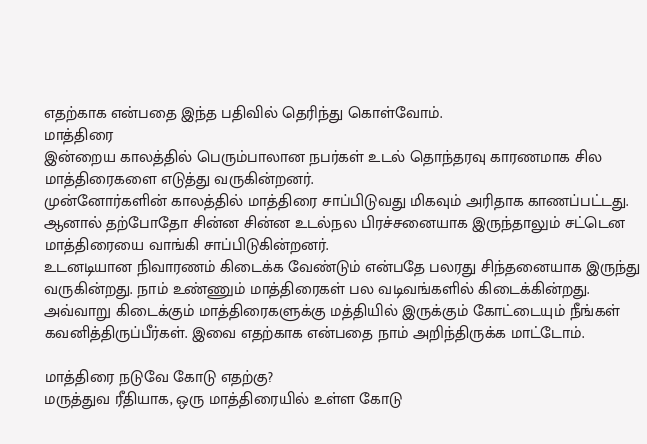எதற்காக என்பதை இந்த பதிவில் தெரிந்து கொள்வோம்.
மாத்திரை
இன்றைய காலத்தில் பெரும்பாலான நபர்கள் உடல் தொந்தரவு காரணமாக சில மாத்திரைகளை எடுத்து வருகின்றனர்.
முன்னோர்களின் காலத்தில் மாத்திரை சாப்பிடுவது மிகவும் அரிதாக காணப்பட்டது. ஆனால் தற்போதோ சின்ன சின்ன உடல்நல பிரச்சனையாக இருந்தாலும் சட்டென மாத்திரையை வாங்கி சாப்பிடுகின்றனர்.
உடனடியான நிவாரணம் கிடைக்க வேண்டும் என்பதே பலரது சிந்தனையாக இருந்து வருகின்றது. நாம் உண்ணும் மாத்திரைகள் பல வடிவங்களில் கிடைக்கின்றது.
அவ்வாறு கிடைக்கும் மாத்திரைகளுக்கு மத்தியில் இருக்கும் கோட்டையும் நீங்கள் கவனித்திருப்பீர்கள். இவை எதற்காக என்பதை நாம் அறிந்திருக்க மாட்டோம்.

மாத்திரை நடுவே கோடு எதற்கு?
மருத்துவ ரீதியாக, ஒரு மாத்திரையில் உள்ள கோடு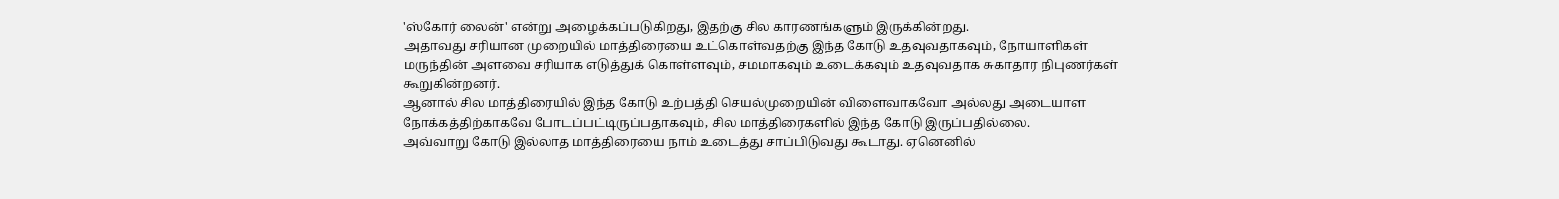'ஸ்கோர் லைன்' என்று அழைக்கப்படுகிறது, இதற்கு சில காரணங்களும் இருக்கின்றது.
அதாவது சரியான முறையில் மாத்திரையை உட்கொள்வதற்கு இந்த கோடு உதவுவதாகவும், நோயாளிகள் மருந்தின் அளவை சரியாக எடுத்துக் கொள்ளவும், சமமாகவும் உடைக்கவும் உதவுவதாக சுகாதார நிபுணர்கள் கூறுகின்றனர்.
ஆனால் சில மாத்திரையில் இந்த கோடு உற்பத்தி செயல்முறையின் விளைவாகவோ அல்லது அடையாள நோக்கத்திற்காகவே போடப்பட்டிருப்பதாகவும், சில மாத்திரைகளில் இந்த கோடு இருப்பதில்லை.
அவ்வாறு கோடு இல்லாத மாத்திரையை நாம் உடைத்து சாப்பிடுவது கூடாது. ஏனெனில்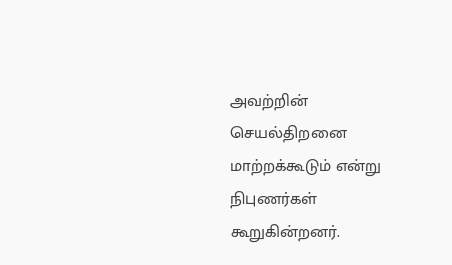அவற்றின் செயல்திறனை மாற்றக்கூடும் என்று நிபுணர்கள் கூறுகின்றனர்.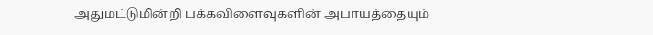அதுமட்டுமின்றி பக்கவிளைவுகளின் அபாயத்தையும்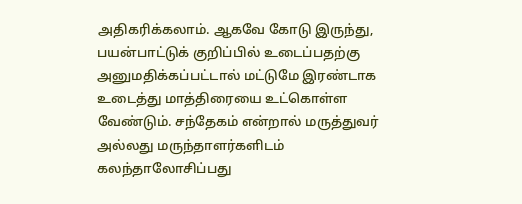அதிகரிக்கலாம். ஆகவே கோடு இருந்து, பயன்பாட்டுக் குறிப்பில் உடைப்பதற்கு அனுமதிக்கப்பட்டால் மட்டுமே இரண்டாக உடைத்து மாத்திரையை உட்கொள்ள வேண்டும். சந்தேகம் என்றால் மருத்துவர் அல்லது மருந்தாளர்களிடம் கலந்தாலோசிப்பது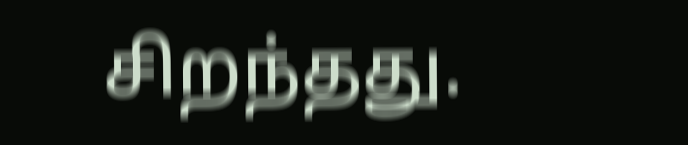சிறந்தது.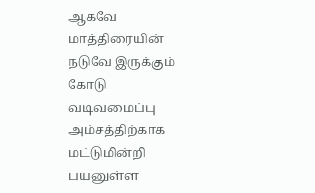ஆகவே மாத்திரையின் நடுவே இருக்கும் கோடு வடிவமைப்பு அம்சத்திற்காக மட்டுமின்றி பயனுள்ள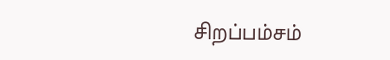சிறப்பம்சம்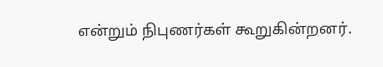என்றும் நிபுணர்கள் கூறுகின்றனர்.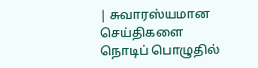| சுவாரஸ்யமான செய்திகளை நொடிப் பொழுதில்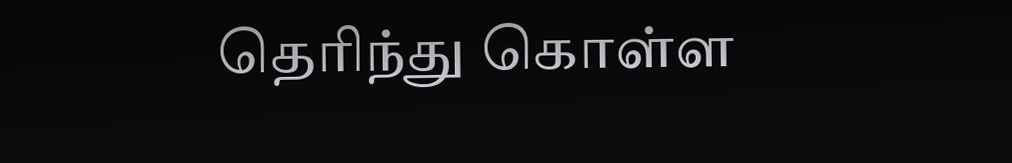தெரிந்து கொள்ள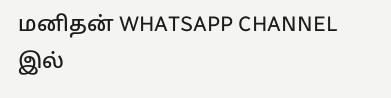மனிதன் WHATSAPP CHANNEL இல்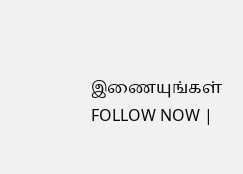இணையுங்கள் FOLLOW NOW |